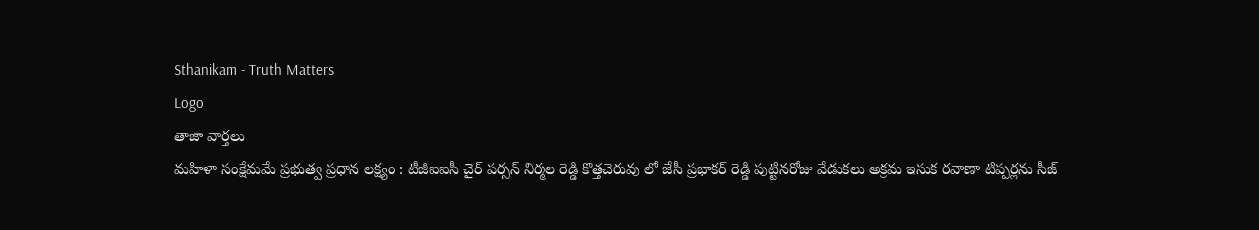Sthanikam - Truth Matters
Logo
తాజా వార్తలు
మహిళా సంక్షేమమే ప్రభుత్వ ప్రధాన లక్ష్యం : టీజీఐఐసీ చైర్ పర్సన్ నిర్మల రెడ్డి కొత్తచెరువు లో జేసీ ప్రభాకర్ రెడ్డి పుట్టినరోజు వేడుకలు అక్రమ ఇసుక రవాణా టిప్పర్లను సీజ్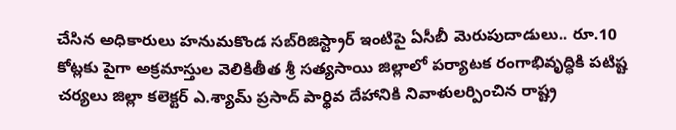చేసిన అధికారులు హనుమకొండ సబ్‌రిజిస్ట్రార్ ఇంటిపై ఏసీబీ మెరుపుదాడులు.. రూ.10 కోట్లకు పైగా అక్రమాస్తుల వెలికితీత శ్రీ సత్యసాయి జిల్లాలో పర్యాటక రంగాభివృద్ధికి పటిష్ట చర్యలు జిల్లా కలెక్టర్ ఎ.శ్యామ్ ప్రసాద్ పార్థివ దేహానికి నివాళులర్పించిన రాష్ట్ర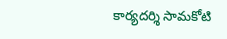కార్యదర్శి సామకోటి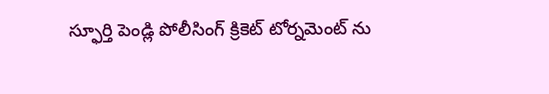స్ఫూర్తి పెండ్లి పోలీసింగ్ క్రికెట్ టోర్నమెంట్ ను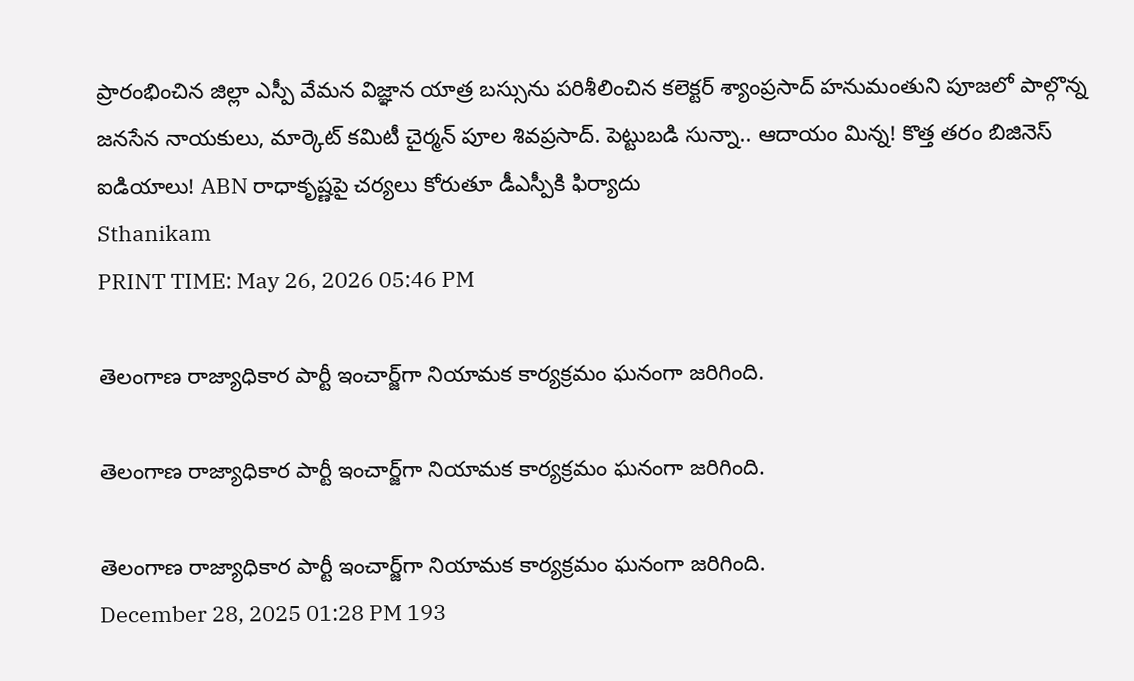ప్రారంభించిన జిల్లా ఎస్పీ వేమన విజ్ఞాన యాత్ర బస్సును పరిశీలించిన కలెక్టర్ శ్యాంప్రసాద్ హనుమంతుని పూజలో పాల్గొన్న జనసేన నాయకులు, మార్కెట్ కమిటీ చైర్మన్ పూల శివప్రసాద్. పెట్టుబడి సున్నా.. ఆదాయం మిన్న! కొత్త తరం బిజినెస్ ఐడియాలు! ABN రాధాకృష్ణపై చర్యలు కోరుతూ డీఎస్పీకి ఫిర్యాదు
Sthanikam
PRINT TIME: May 26, 2026 05:46 PM

తెలంగాణ రాజ్యాధికార పార్టీ ఇంచార్జ్‌గా నియామక కార్యక్రమం ఘనంగా జరిగింది.

తెలంగాణ రాజ్యాధికార పార్టీ ఇంచార్జ్‌గా నియామక కార్యక్రమం ఘనంగా జరిగింది.

తెలంగాణ రాజ్యాధికార పార్టీ ఇంచార్జ్‌గా నియామక కార్యక్రమం ఘనంగా జరిగింది.
December 28, 2025 01:28 PM 193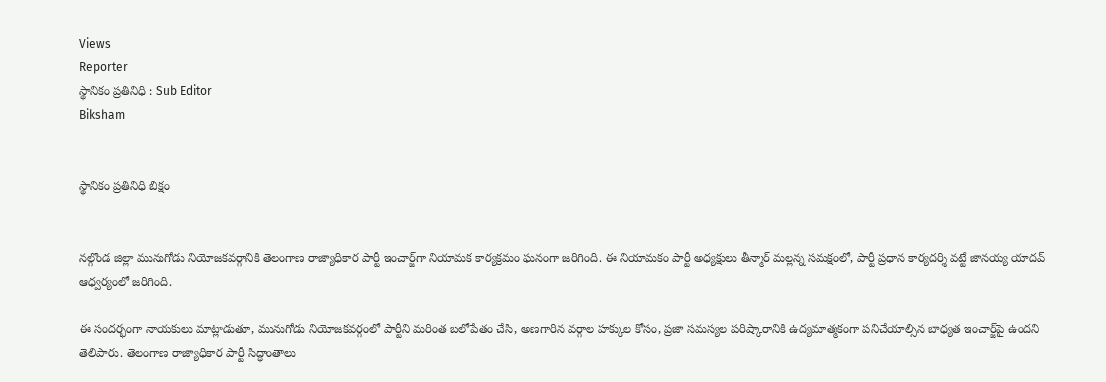Views
Reporter
స్థానికం ప్రతినిధి : Sub Editor
Biksham


స్థానికం ప్రతినిధి బిక్షం


నల్గొండ జిల్లా మునుగోడు నియోజకవర్గానికి తెలంగాణ రాజ్యాధికార పార్టీ ఇంచార్జ్‌గా నియామక కార్యక్రమం ఘనంగా జరిగింది. ఈ నియామకం పార్టీ అధ్యక్షులు తీన్మార్ మల్లన్న సమక్షంలో, పార్టీ ప్రధాన కార్యదర్శి వట్టే జానయ్య యాదవ్ ఆధ్వర్యంలో జరిగింది.

ఈ సందర్భంగా నాయకులు మాట్లాడుతూ, మునుగోడు నియోజకవర్గంలో పార్టీని మరింత బలోపేతం చేసి, అణగారిన వర్గాల హక్కుల కోసం, ప్రజా సమస్యల పరిష్కారానికి ఉద్యమాత్మకంగా పనిచేయాల్సిన బాధ్యత ఇంచార్జ్‌పై ఉందని తెలిపారు. తెలంగాణ రాజ్యాధికార పార్టీ సిద్ధాంతాలు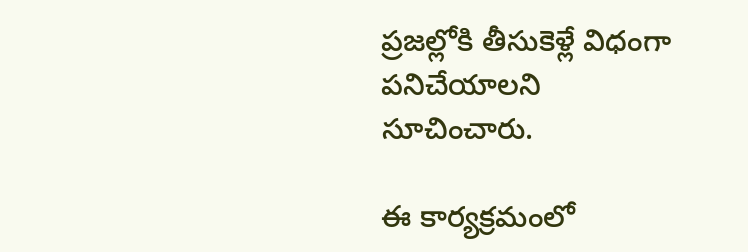ప్రజల్లోకి తీసుకెళ్లే విధంగా పనిచేయాలని సూచించారు.

ఈ కార్యక్రమంలో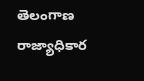తెలంగాణ రాజ్యాధికార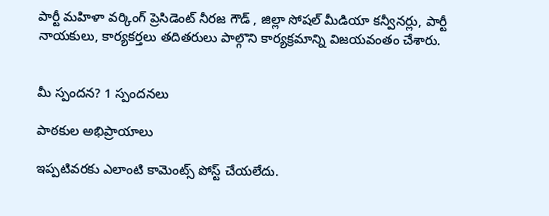పార్టీ మహిళా వర్కింగ్ ప్రెసిడెంట్ నీరజ గౌడ్ , జిల్లా సోషల్ మీడియా కన్వీనర్లు, పార్టీ నాయకులు, కార్యకర్తలు తదితరులు పాల్గొని కార్యక్రమాన్ని విజయవంతం చేశారు.


మీ స్పందన? 1 స్పందనలు

పాఠకుల అభిప్రాయాలు

ఇప్పటివరకు ఎలాంటి కామెంట్స్ పోస్ట్ చేయలేదు.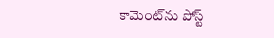కామెంట్‌ను పోస్ట్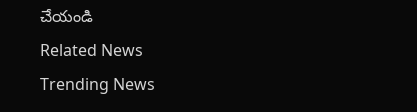చేయండి
Related News
Trending News